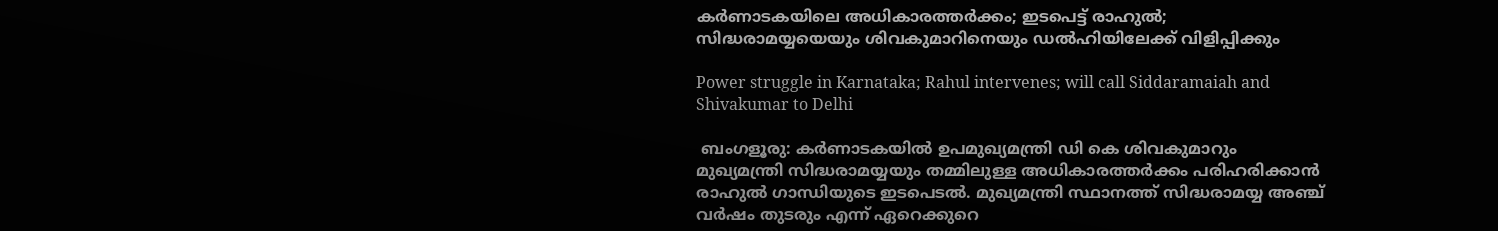കര്‍ണാടകയിലെ അധികാരത്തര്‍ക്കം; ഇടപെട്ട് രാഹുല്‍; സിദ്ധരാമയ്യയെയും ശിവകുമാറിനെയും ഡല്‍ഹിയിലേക്ക് വിളിപ്പിക്കും

Power struggle in Karnataka; Rahul intervenes; will call Siddaramaiah and Shivakumar to Delhi

 ബംഗളൂരു: കര്‍ണാടകയില്‍ ഉപമുഖ്യമന്ത്രി ഡി കെ ശിവകുമാറും മുഖ്യമന്ത്രി സിദ്ധരാമയ്യയും തമ്മിലുള്ള അധികാരത്തര്‍ക്കം പരിഹരിക്കാന്‍ രാഹുല്‍ ഗാന്ധിയുടെ ഇടപെടല്‍. മുഖ്യമന്ത്രി സ്ഥാനത്ത് സിദ്ധരാമയ്യ അഞ്ച് വര്‍ഷം തുടരും എന്ന് ഏറെക്കുറെ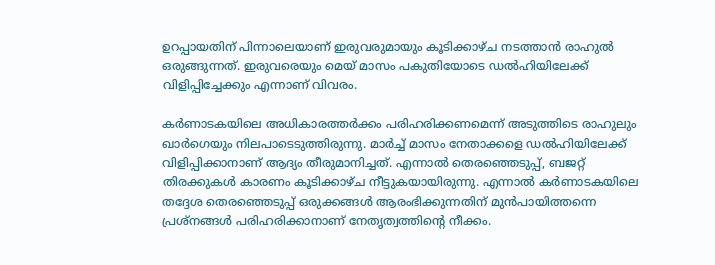ഉറപ്പായതിന് പിന്നാലെയാണ് ഇരുവരുമായും കൂടിക്കാഴ്ച നടത്താന്‍ രാഹുല്‍ ഒരുങ്ങുന്നത്. ഇരുവരെയും മെയ് മാസം പകുതിയോടെ ഡല്‍ഹിയിലേക്ക് വിളിപ്പിച്ചേക്കും എന്നാണ് വിവരം.

കര്‍ണാടകയിലെ അധികാരത്തര്‍ക്കം പരിഹരിക്കണമെന്ന് അടുത്തിടെ രാഹുലും ഖാര്‍ഗെയും നിലപാടെടുത്തിരുന്നു. മാര്‍ച്ച് മാസം നേതാക്കളെ ഡല്‍ഹിയിലേക്ക് വിളിപ്പിക്കാനാണ് ആദ്യം തീരുമാനിച്ചത്. എന്നാല്‍ തെരഞ്ഞെടുപ്പ്, ബജറ്റ് തിരക്കുകള്‍ കാരണം കൂടിക്കാഴ്ച നീട്ടുകയായിരുന്നു. എന്നാല്‍ കര്‍ണാടകയിലെ തദ്ദേശ തെരഞ്ഞെടുപ്പ് ഒരുക്കങ്ങള്‍ ആരംഭിക്കുന്നതിന് മുന്‍പായിത്തന്നെ പ്രശ്‌നങ്ങള്‍ പരിഹരിക്കാനാണ് നേതൃത്വത്തിന്റെ നീക്കം.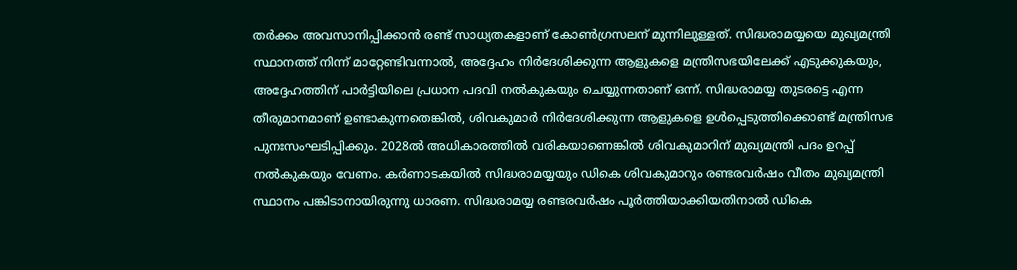തര്‍ക്കം അവസാനിപ്പിക്കാന്‍ രണ്ട് സാധ്യതകളാണ് കോണ്‍ഗ്രസലന് മുന്നിലുള്ളത്. സിദ്ധരാമയ്യയെ മുഖ്യമന്ത്രി സ്ഥാനത്ത് നിന്ന് മാറ്റേണ്ടിവന്നാല്‍, അദ്ദേഹം നിര്‍ദേശിക്കുന്ന ആളുകളെ മന്ത്രിസഭയിലേക്ക് എടുക്കുകയും, അദ്ദേഹത്തിന് പാര്‍ട്ടിയിലെ പ്രധാന പദവി നല്‍കുകയും ചെയ്യുന്നതാണ് ഒന്ന്. സിദ്ധരാമയ്യ തുടരട്ടെ എന്ന തീരുമാനമാണ് ഉണ്ടാകുന്നതെങ്കില്‍, ശിവകുമാര്‍ നിര്‍ദേശിക്കുന്ന ആളുകളെ ഉള്‍പ്പെടുത്തിക്കൊണ്ട് മന്ത്രിസഭ പുനഃസംഘടിപ്പിക്കും. 2028ല്‍ അധികാരത്തില്‍ വരികയാണെങ്കില്‍ ശിവകുമാറിന് മുഖ്യമന്ത്രി പദം ഉറപ്പ് നല്‍കുകയും വേണം. കര്‍ണാടകയില്‍ സിദ്ധരാമയ്യയും ഡികെ ശിവകുമാറും രണ്ടരവര്‍ഷം വീതം മുഖ്യമന്ത്രി സ്ഥാനം പങ്കിടാനായിരുന്നു ധാരണ. സിദ്ധരാമയ്യ രണ്ടരവര്‍ഷം പൂര്‍ത്തിയാക്കിയതിനാല്‍ ഡികെ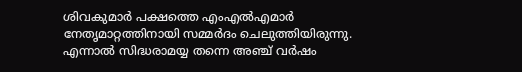ശിവകുമാര്‍ പക്ഷത്തെ എംഎല്‍എമാര്‍ നേതൃമാറ്റത്തിനായി സമ്മര്‍ദം ചെലുത്തിയിരുന്നു. എന്നാല്‍ സിദ്ധരാമയ്യ തന്നെ അഞ്ച് വര്‍ഷം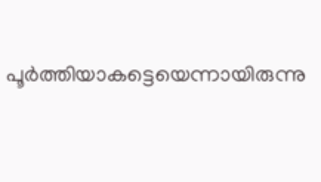പൂര്‍ത്തിയാകട്ടെയെന്നായിരുന്നു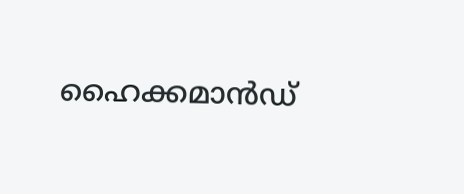ഹൈക്കമാന്‍ഡ്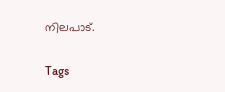നിലപാട്.

Tags